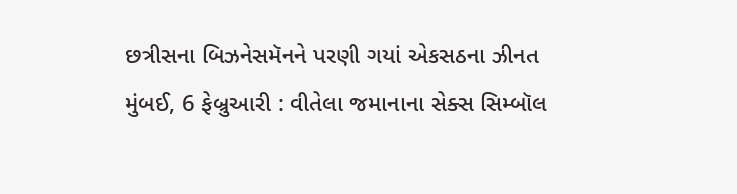છત્રીસના બિઝનેસમૅનને પરણી ગયાં એકસઠના ઝીનત
મુંબઈ, 6 ફેબ્રુઆરી : વીતેલા જમાનાના સેક્સ સિમ્બૉલ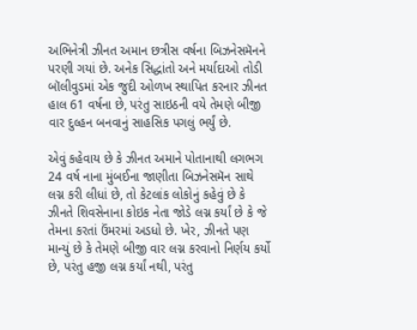અભિનેત્રી ઝીનત અમાન છત્રીસ વર્ષના બિઝનેસમૅનને પરણી ગયાં છે. અનેક સિદ્ધાંતો અને મર્યાદાઓ તોડી બૉલીવુડમાં એક જુદી ઓળખ સ્થાપિત કરનાર ઝીનત હાલ 61 વર્ષના છે, પરંતુ સાઇઠની વયે તેમણે બીજી વાર દુલ્હન બનવાનું સાહસિક પગલું ભર્યું છે.

એવું કહેવાય છે કે ઝીનત અમાને પોતાનાથી લગભગ 24 વર્ષ નાના મુંબઈના જાણીતા બિઝનેસમૅન સાથે લગ્ન કરી લીધાં છે, તો કેટલાંક લોકોનું કહેવું છે કે ઝીનતે શિવસેનાના કોઇક નેતા જોડે લગ્ન કર્યાં છે કે જે તેમના કરતાં ઉંમરમાં અડધો છે. ખેર, ઝીનતે પણ માન્યું છે કે તેમણે બીજી વાર લગ્ન કરવાનો નિર્ણય કર્યો છે, પરંતુ હજી લગ્ન કર્યાં નથી, પરંતુ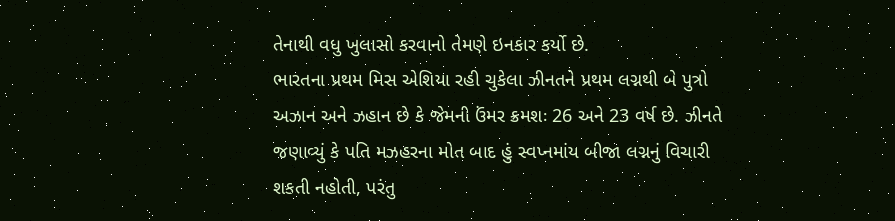તેનાથી વધુ ખુલાસો કરવાનો તેમણે ઇનકાર કર્યો છે.
ભારતના પ્રથમ મિસ એશિયા રહી ચુકેલા ઝીનતને પ્રથમ લગ્નથી બે પુત્રો અઝાન અને ઝહાન છે કે જેમની ઉંમર ક્રમશઃ 26 અને 23 વર્ષ છે. ઝીનતે જણાવ્યું કે પતિ મઝહરના મોત બાદ હું સ્વપ્નમાંય બીજા લગ્નનું વિચારી શકતી નહોતી, પરંતુ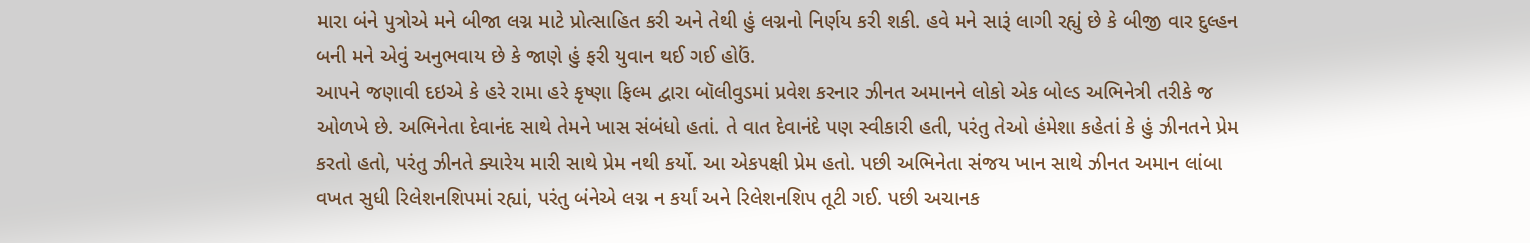મારા બંને પુત્રોએ મને બીજા લગ્ન માટે પ્રોત્સાહિત કરી અને તેથી હું લગ્નનો નિર્ણય કરી શકી. હવે મને સારૂં લાગી રહ્યું છે કે બીજી વાર દુલ્હન બની મને એવું અનુભવાય છે કે જાણે હું ફરી યુવાન થઈ ગઈ હોઉં.
આપને જણાવી દઇએ કે હરે રામા હરે કૃષ્ણા ફિલ્મ દ્વારા બૉલીવુડમાં પ્રવેશ કરનાર ઝીનત અમાનને લોકો એક બોલ્ડ અભિનેત્રી તરીકે જ ઓળખે છે. અભિનેતા દેવાનંદ સાથે તેમને ખાસ સંબંધો હતાં. તે વાત દેવાનંદે પણ સ્વીકારી હતી, પરંતુ તેઓ હંમેશા કહેતાં કે હું ઝીનતને પ્રેમ કરતો હતો, પરંતુ ઝીનતે ક્યારેય મારી સાથે પ્રેમ નથી કર્યો. આ એકપક્ષી પ્રેમ હતો. પછી અભિનેતા સંજય ખાન સાથે ઝીનત અમાન લાંબા વખત સુધી રિલેશનશિપમાં રહ્યાં, પરંતુ બંનેએ લગ્ન ન કર્યાં અને રિલેશનશિપ તૂટી ગઈ. પછી અચાનક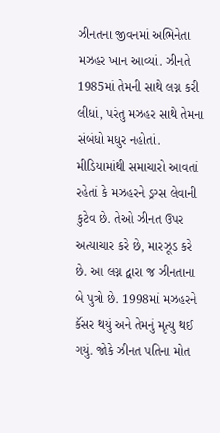ઝીનતના જીવનમાં અભિનેતા મઝહર ખાન આવ્યાં. ઝીનતે 1985માં તેમની સાથે લગ્ન કરી લીધાં, પરંતુ મઝહર સાથે તેમના સંબંધો મધુર નહોતાં.
મીડિયામાંથી સમાચારો આવતાં રહેતાં કે મઝહરને ડ્રગ્સ લેવાની કુટેવ છે. તેઓ ઝીનત ઉપર અત્યાચાર કરે છે, મારઝૂડ કરે છે. આ લગ્ન દ્વારા જ ઝીનતાના બે પુત્રો છે. 1998માં મઝહરને કૅંસર થયું અને તેમનું મૃત્યુ થઈ ગયું. જોકે ઝીનત પતિના મોત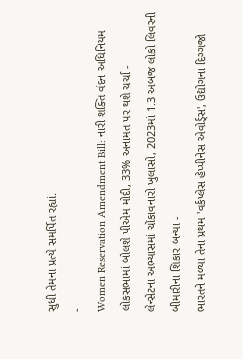સુધી તેમના પ્રત્યે સમર્પિત રહ્યાં.
-
Women Reservation Amendment Bill: નારી શક્તિ વંદન અધિનિયમ લોકસભામાં બોલશે પીએમ મોદી, 33% અનામત પર થશે ચર્ચા -
લેન્સેટના અભ્યાસમાં ચોંકાવનારો ખુલાસો, 2023માં 1.3 અબજ લોકો લિવરની બીમારીના શિકાર બન્યા -
ભારતને મળ્યા તેના પ્રથમ 'વર્કપ્લેસ હેપ્પીનેસ એવોર્ડ્સ', ઉદ્યોગના દિગ્ગજો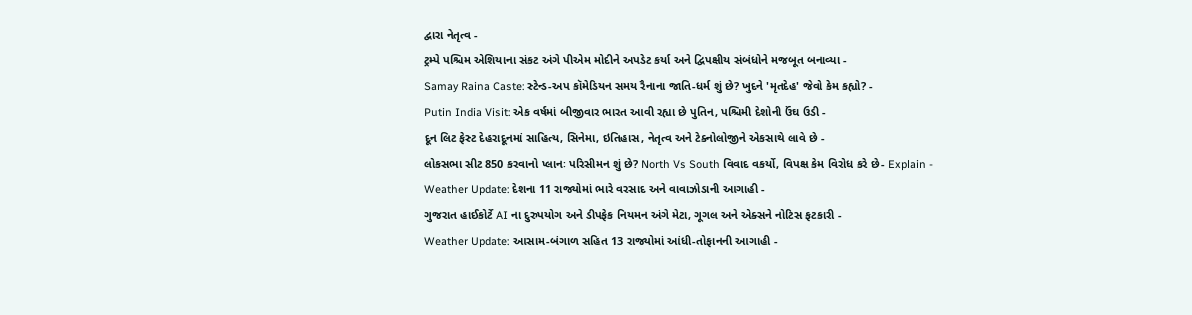દ્વારા નેતૃત્વ -
ટ્રમ્પે પશ્ચિમ એશિયાના સંકટ અંગે પીએમ મોદીને અપડેટ કર્યા અને દ્વિપક્ષીય સંબંધોને મજબૂત બનાવ્યા -
Samay Raina Caste: સ્ટેન્ડ-અપ કૉમેડિયન સમય રૈનાના જાતિ-ધર્મ શું છે? ખુદને 'મૃતદેહ' જેવો કેમ કહ્યો? -
Putin India Visit: એક વર્ષમાં બીજીવાર ભારત આવી રહ્યા છે પુતિન, પશ્ચિમી દેશોની ઉંઘ ઉડી -
દૂન લિટ ફેસ્ટ દેહરાદૂનમાં સાહિત્ય, સિનેમા, ઇતિહાસ, નેતૃત્વ અને ટેક્નોલોજીને એકસાથે લાવે છે -
લોકસભા સીટ 850 કરવાનો પ્લાનઃ પરિસીમન શું છે? North Vs South વિવાદ વકર્યો, વિપક્ષ કેમ વિરોધ કરે છે- Explain -
Weather Update: દેશના 11 રાજ્યોમાં ભારે વરસાદ અને વાવાઝોડાની આગાહી -
ગુજરાત હાઈકોર્ટે AI ના દુરુપયોગ અને ડીપફેક નિયમન અંગે મેટા, ગૂગલ અને એક્સને નોટિસ ફટકારી -
Weather Update: આસામ-બંગાળ સહિત 13 રાજ્યોમાં આંધી-તોફાનની આગાહી -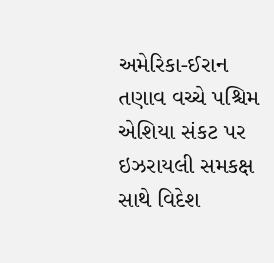અમેરિકા-ઈરાન તણાવ વચ્ચે પશ્ચિમ એશિયા સંકટ પર ઇઝરાયલી સમકક્ષ સાથે વિદેશ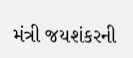મંત્રી જયશંકરની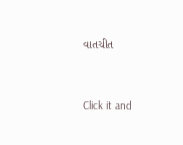વાતચીત



Click it and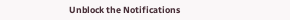Unblock the Notifications